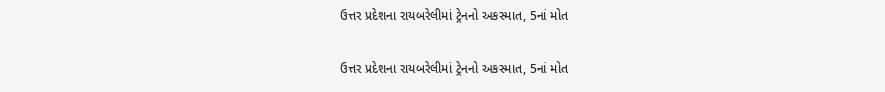ઉત્તર પ્રદેશના રાયબરેલીમાં ટ્રેનનો અકસ્માત, 5નાં મોત

ઉત્તર પ્રદેશના રાયબરેલીમાં ટ્રેનનો અકસ્માત, 5નાં મોત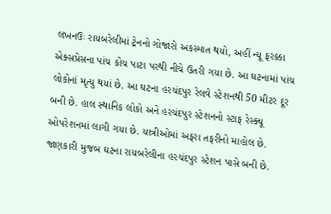લખનઉઃ રાયબરેલીમાં ટ્રેનનો ગોજારો અકસ્માત થયો, અહીં ન્યૂ ફરક્કા એક્સપ્રેસના પાંચ કોચ પાટા પરથી નીચે ઉતરી ગયા છે. આ ઘટનામાં પાંચ લોકોનાં મૃત્યુ થયાં છે. આ ઘટના હરચંદપુર રેલવે સ્ટેશનથી 50 મીટર દૂર બની છે. હાલ સ્થાનિક લોકો અને હરચંદપુર સ્ટેશનનો સ્ટાફ રેસ્ક્યૂ ઓપરેશનમાં લાગી ગયા છે. યાત્રીઓમાં અફરા તફરીનો માહોલ છે. જાણકારી મુજબ ઘટના રાયબરેલીના હરચંદપુર સ્ટેશન પાસે બની છે.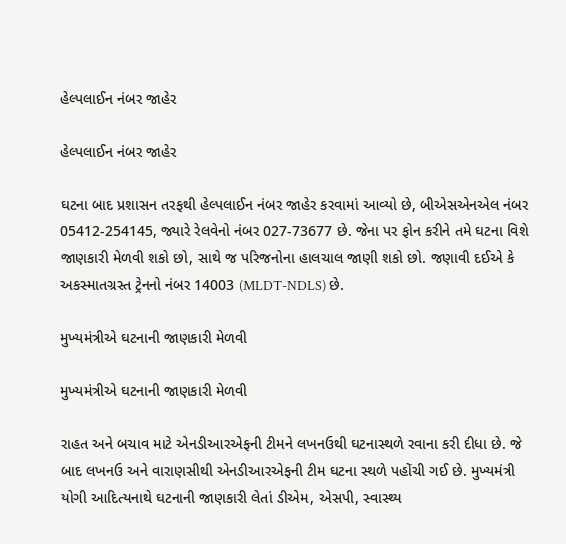હેલ્પલાઈન નંબર જાહેર

હેલ્પલાઈન નંબર જાહેર

ઘટના બાદ પ્રશાસન તરફથી હેલ્પલાઈન નંબર જાહેર કરવામાં આવ્યો છે, બીએસએનએલ નંબર 05412-254145, જ્યારે રેલવેનો નંબર 027-73677 છે. જેના પર ફોન કરીને તમે ઘટના વિશે જાણકારી મેળવી શકો છો, સાથે જ પરિજનોના હાલચાલ જાણી શકો છો. જણાવી દઈએ કે અકસ્માતગ્રસ્ત ટ્રેનનો નંબર 14003 (MLDT-NDLS) છે.

મુખ્યમંત્રીએ ઘટનાની જાણકારી મેળવી

મુખ્યમંત્રીએ ઘટનાની જાણકારી મેળવી

રાહત અને બચાવ માટે એનડીઆરએફની ટીમને લખનઉથી ઘટનાસ્થળે રવાના કરી દીધા છે. જે બાદ લખનઉ અને વારાણસીથી એનડીઆરએફની ટીમ ઘટના સ્થળે પહોંચી ગઈ છે. મુખ્યમંત્રી યોગી આદિત્યનાથે ઘટનાની જાણકારી લેતાં ડીએમ, એસપી, સ્વાસ્થ્ય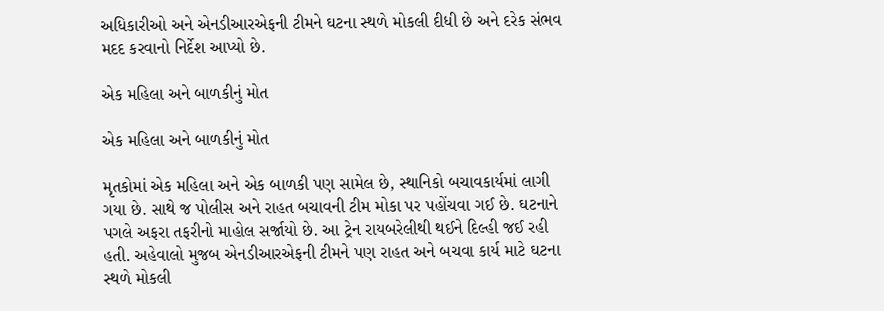અધિકારીઓ અને એનડીઆરએફની ટીમને ઘટના સ્થળે મોકલી દીધી છે અને દરેક સંભવ મદદ કરવાનો નિર્દેશ આપ્યો છે.

એક મહિલા અને બાળકીનું મોત

એક મહિલા અને બાળકીનું મોત

મૃતકોમાં એક મહિલા અને એક બાળકી પણ સામેલ છે, સ્થાનિકો બચાવકાર્યમાં લાગી ગયા છે. સાથે જ પોલીસ અને રાહત બચાવની ટીમ મોકા પર પહોંચવા ગઈ છે. ઘટનાને પગલે અફરા તફરીનો માહોલ સર્જાયો છે. આ ટ્રેન રાયબરેલીથી થઈને દિલ્હી જઈ રહી હતી. અહેવાલો મુજબ એનડીઆરએફની ટીમને પણ રાહત અને બચવા કાર્ય માટે ઘટના સ્થળે મોકલી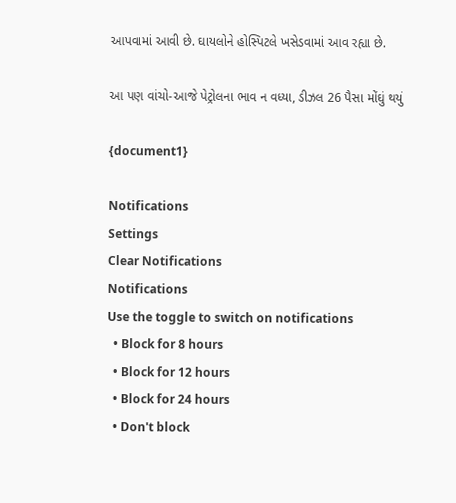આપવામાં આવી છે. ઘાયલોને હોસ્પિટલે ખસેડવામાં આવ રહ્યા છે.

આ પણ વાંચો-આજે પેટ્રોલના ભાવ ન વધ્યા, ડીઝલ 26 પૈસા મોંઘું થયું

{document1}

Notifications
Settings
Clear Notifications
Notifications
Use the toggle to switch on notifications
  • Block for 8 hours
  • Block for 12 hours
  • Block for 24 hours
  • Don't block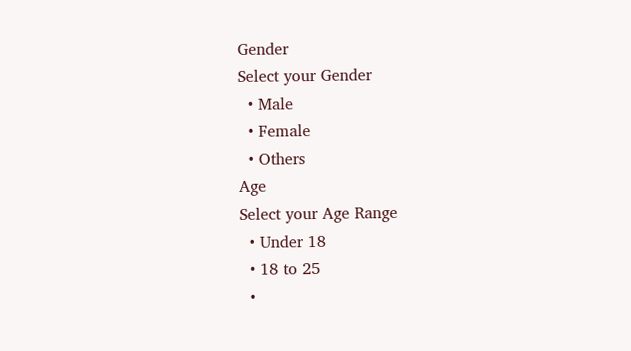Gender
Select your Gender
  • Male
  • Female
  • Others
Age
Select your Age Range
  • Under 18
  • 18 to 25
  •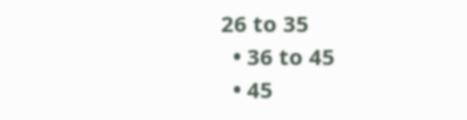26 to 35
  • 36 to 45
  • 45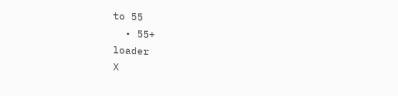to 55
  • 55+
loader
X